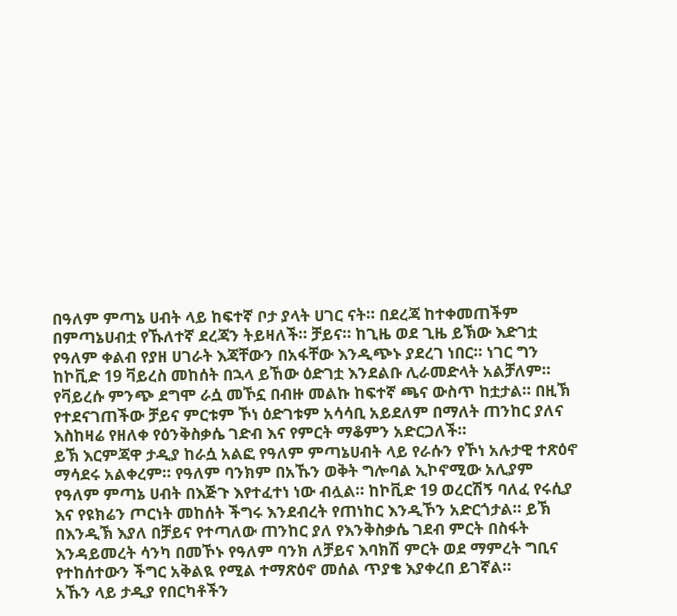በዓለም ምጣኔ ሀብት ላይ ከፍተኛ ቦታ ያላት ሀገር ናት። በደረጃ ከተቀመጠችም በምጣኔሀብቷ የኹለተኛ ደረጃን ትይዛለች። ቻይና። ከጊዜ ወደ ጊዜ ይኽው እድገቷ የዓለም ቀልብ የያዘ ሀገራት እጃቸውን በአፋቸው እንዲጭኑ ያደረገ ነበር። ነገር ግን ከኮቪድ 19 ቫይረስ መከሰት በኋላ ይኸው ዕድገቷ እንደልቡ ሊራመድላት አልቻለም። የቫይረሱ ምንጭ ደግሞ ራሷ መኾኗ በብዙ መልኩ ከፍተኛ ጫና ውስጥ ከቷታል። በዚኽ የተደናገጠችው ቻይና ምርቱም ኾነ ዕድገቱም አሳሳቢ አይደለም በማለት ጠንከር ያለና እስከዛሬ የዘለቀ የዕንቅስቃሴ ገድብ እና የምርት ማቆምን አድርጋለች።
ይኽ እርምጃዋ ታዲያ ከራሷ አልፎ የዓለም ምጣኔሀብት ላይ የራሱን የኾነ አሉታዊ ተጽዕኖ ማሳደሩ አልቀረም። የዓለም ባንክም በአኹን ወቅት ግሎባል ኢኮኖሚው አሊያም የዓለም ምጣኔ ሀብት በእጅጉ እየተፈተነ ነው ብሏል። ከኮቪድ 19 ወረርሽኝ ባለፈ የሩሲያ እና የዩክሬን ጦርነት መከሰት ችግሩ እንደብረት የጠነከር እንዲኾን አድርጎታል። ይኽ በእንዲኽ እያለ በቻይና የተጣለው ጠንከር ያለ የእንቅስቃሴ ገደብ ምርት በስፋት እንዳይመረት ሳንካ በመኾኑ የዓለም ባንክ ለቻይና እባክሽ ምርት ወደ ማምረት ግቢና የተከሰተውን ችግር አቅልዪ የሚል ተማጽዕኖ መሰል ጥያቄ እያቀረበ ይገኛል።
አኹን ላይ ታዲያ የበርካቶችን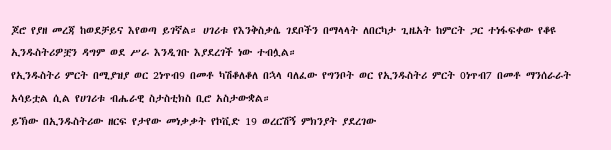ጆሮ የያዘ መረጃ ከወደቻይና እየወጣ ይገኛል። ሀገሪቱ የእንቅስቃሴ ገደቦችን በማላላት ለበርካታ ጊዜአት ከምርት ጋር ተነፋፍቀው የቆዩ ኢንዱስትሪዎቿን ዳግም ወደ ሥራ እንዲገቡ እያደረገች ነው ተብሏል።
የኢንዱስትሪ ምርት በሚያዝያ ወር 2ነጥብ9 በመቶ ካሽቆለቆለ በኋላ ባለፈው የግንቦት ወር የኢንዱስትሪ ምርት 0ነጥብ7 በመቶ ማንሰራራት አሳይቷል ሲል የሀገሪቱ ብሔራዊ ስታስቲክስ ቢሮ አስታውቋል።
ይኽው በኢንዱስትሪው ዘርፍ የታየው መነቃቃት የኮቪድ 19 ወረርሽኝ ምክንያት ያደረገው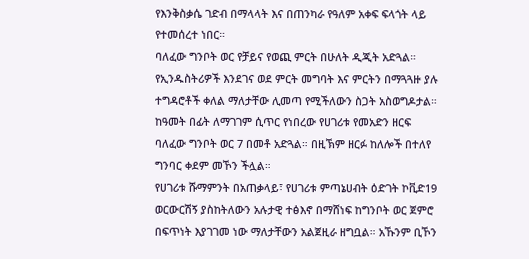የእንቅስቃሴ ገድብ በማላላት እና በጠንካራ የዓለም አቀፍ ፍላጎት ላይ የተመሰረተ ነበር።
ባለፈው ግንቦት ወር የቻይና የወጪ ምርት በሁለት ዲጂት አድጓል። የኢንዱስትሪዎች እንደገና ወደ ምርት መግባት እና ምርትን በማጓጓዙ ያሉ ተግዳሮቶች ቀለል ማለታቸው ሊመጣ የሚችለውን ስጋት አስወግዶታል።
ከዓመት በፊት ለማገገም ሲጥር የነበረው የሀገሪቱ የመአድን ዘርፍ ባለፈው ግንቦት ወር 7 በመቶ አድጓል። በዚኽም ዘርፉ ከለሎች በተለየ ግንባር ቀደም መኾን ችሏል።
የሀገሪቱ ሹማምንት በአጠቃላይ፣ የሀገሪቱ ምጣኔሀብት ዕድገት ኮቪድ19 ወርውርሽኝ ያስከትለውን አሉታዊ ተፅእኖ በማሸነፍ ከግንቦት ወር ጀምሮ በፍጥነት እያገገመ ነው ማለታቸውን አልጀዚራ ዘግቧል። አኹንም ቢኾን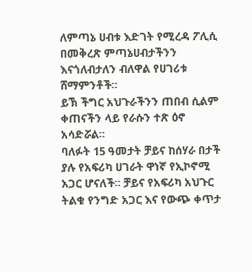ለምጣኔ ሀብቱ እድገት የሚረዳ ፖሊሲ በመቅረጽ ምጣኔሀብታችንን እናጎለብታለን ብለዋል የሀገሪቱ ሸማምንቶች።
ይኽ ችግር አህጉራችንን ጠበብ ሲልም ቀጠናችን ላይ የራሱን ተጽ ዕኖ አሳድሯል።
ባለፉት 15 ዓመታት ቻይና ከሰሃራ በታች ያሉ የአፍሪካ ሀገራት ዋነኛ የኢኮኖሚ አጋር ሆናለች። ቻይና የአፍሪካ አህጉር ትልቁ የንግድ አጋር እና የውጭ ቀጥታ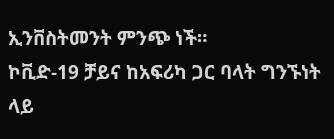ኢንቨስትመንት ምንጭ ነች።
ኮቪድ-19 ቻይና ከአፍሪካ ጋር ባላት ግንኙነት ላይ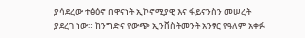ያሳደረው ተፅዕኖ በዋናነት ኢኮኖሚያዊ እና ፋይናንስን መሠረት ያደረገ ነው። ከንግድና የውጭ ኢንቨስትመንት አንፃር የዓለም አቀፉ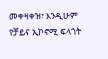መቀዛቀዝ፣ እንዲሁም የቻይና ኢኮኖሚ ፍላጎት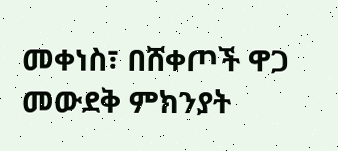መቀነስ፣ በሸቀጦች ዋጋ መውደቅ ምክንያት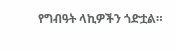የግብዓት ላኪዎችን ጎድቷል።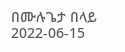በሙሉጌታ በላይ
2022-06-15